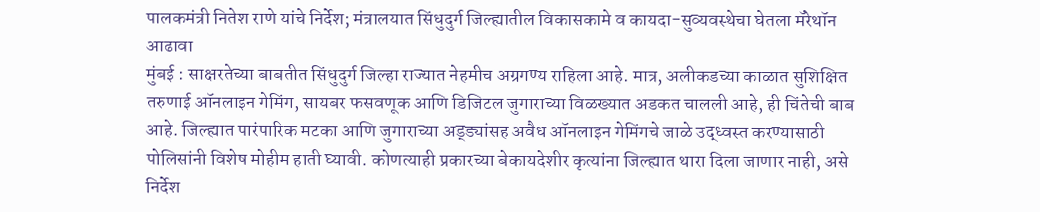पालकमंत्री नितेश राणे यांचे निर्देश; मंत्रालयात सिंधुदुर्ग जिल्ह्यातील विकासकामे व कायदा-सुव्यवस्थेचा घेतला मॅरेथॉन आढावा
मुंबई : साक्षरतेच्या बाबतीत सिंधुदुर्ग जिल्हा राज्यात नेहमीच अग्रगण्य राहिला आहे. मात्र, अलीकडच्या काळात सुशिक्षित तरुणाई ऑनलाइन गेमिंग, सायबर फसवणूक आणि डिजिटल जुगाराच्या विळख्यात अडकत चालली आहे, ही चिंतेची बाब आहे. जिल्ह्यात पारंपारिक मटका आणि जुगाराच्या अड्ड्यांसह अवैध ऑनलाइन गेमिंगचे जाळे उद्ध्वस्त करण्यासाठी पोलिसांनी विशेष मोहीम हाती घ्यावी. कोणत्याही प्रकारच्या बेकायदेशीर कृत्यांना जिल्ह्यात थारा दिला जाणार नाही, असे निर्देश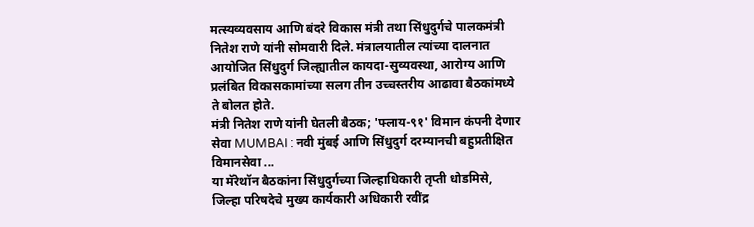मत्स्यव्यवसाय आणि बंदरे विकास मंत्री तथा सिंधुदुर्गचे पालकमंत्री नितेश राणे यांनी सोमवारी दिले. मंत्रालयातील त्यांच्या दालनात आयोजित सिंधुदुर्ग जिल्ह्यातील कायदा-सुव्यवस्था, आरोग्य आणि प्रलंबित विकासकामांच्या सलग तीन उच्चस्तरीय आढावा बैठकांमध्ये ते बोलत होते.
मंत्री नितेश राणे यांनी घेतली बैठक; 'फ्लाय-९१' विमान कंपनी देणार सेवा MUMBAI : नवी मुंबई आणि सिंधुदुर्ग दरम्यानची बहुप्रतीक्षित विमानसेवा ...
या मॅरेथॉन बैठकांना सिंधुदुर्गच्या जिल्हाधिकारी तृप्ती धोडमिसे, जिल्हा परिषदेचे मुख्य कार्यकारी अधिकारी रवींद्र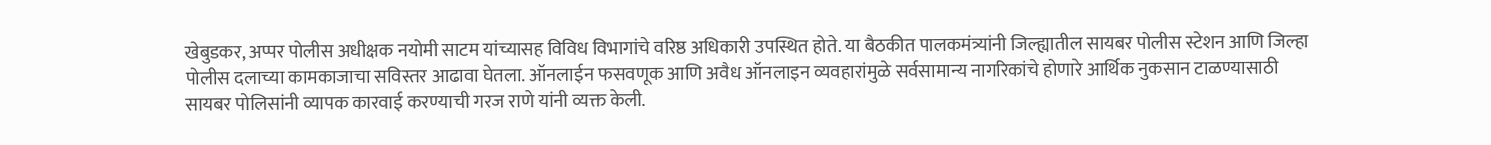खेबुडकर, अप्पर पोलीस अधीक्षक नयोमी साटम यांच्यासह विविध विभागांचे वरिष्ठ अधिकारी उपस्थित होते. या बैठकीत पालकमंत्र्यांनी जिल्ह्यातील सायबर पोलीस स्टेशन आणि जिल्हा पोलीस दलाच्या कामकाजाचा सविस्तर आढावा घेतला. ऑनलाईन फसवणूक आणि अवैध ऑनलाइन व्यवहारांमुळे सर्वसामान्य नागरिकांचे होणारे आर्थिक नुकसान टाळण्यासाठी सायबर पोलिसांनी व्यापक कारवाई करण्याची गरज राणे यांनी व्यक्त केली.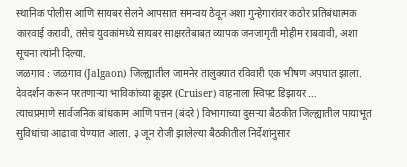स्थानिक पोलीस आणि सायबर सेलने आपसात समन्वय ठेवून अशा गुन्हेगारांवर कठोर प्रतिबंधात्मक कारवाई करावी, तसेच युवकांमध्ये सायबर साक्षरतेबाबत व्यापक जनजागृती मोहीम राबवावी, अशा सूचना त्यांनी दिल्या.
जळगाव : जळगाव (Jalgaon) जिल्ह्यातील जामनेर तालुक्यात रविवारी एक भीषण अपघात झाला. देवदर्शन करून परतणाऱ्या भाविकांच्या क्रूझर (Cruiser) वाहनाला स्विफ्ट डिझायर ...
त्याचप्रमाणे सार्वजनिक बांधकाम आणि पत्तन (बंदरे) विभागाच्या दुसऱ्या बैठकीत जिल्ह्यातील पायाभूत सुविधांचा आढावा घेण्यात आला. ३ जून रोजी झालेल्या बैठकीतील निर्देशांनुसार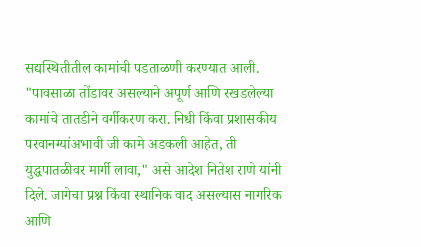सद्यस्थितीतील कामांची पडताळणी करण्यात आली. "पावसाळा तोंडावर असल्याने अपूर्ण आणि रखडलेल्या कामांचे तातडीने वर्गीकरण करा. निधी किंवा प्रशासकीय परवानग्यांअभावी जी कामे अडकली आहेत, ती युद्धपातळीवर मार्गी लावा," असे आदेश नितेश राणे यांनी दिले. जागेचा प्रश्न किंवा स्थानिक वाद असल्यास नागरिक आणि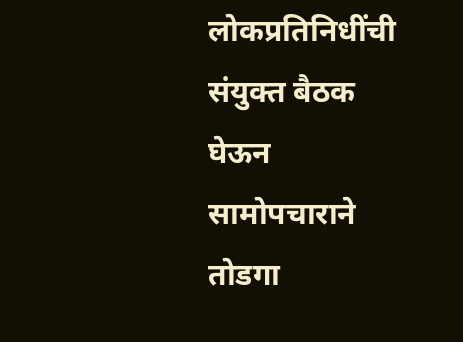लोकप्रतिनिधींची संयुक्त बैठक घेऊन सामोपचाराने तोडगा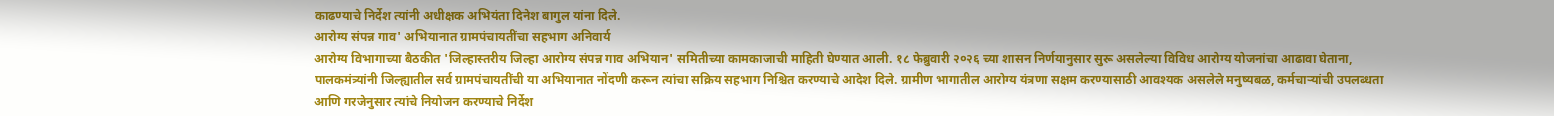काढण्याचे निर्देश त्यांनी अधीक्षक अभियंता दिनेश बागुल यांना दिले.
आरोग्य संपन्न गाव' अभियानात ग्रामपंचायतींचा सहभाग अनिवार्य
आरोग्य विभागाच्या बैठकीत 'जिल्हास्तरीय जिल्हा आरोग्य संपन्न गाव अभियान' समितीच्या कामकाजाची माहिती घेण्यात आली. १८ फेब्रुवारी २०२६ च्या शासन निर्णयानुसार सुरू असलेल्या विविध आरोग्य योजनांचा आढावा घेताना, पालकमंत्र्यांनी जिल्ह्यातील सर्व ग्रामपंचायतींची या अभियानात नोंदणी करून त्यांचा सक्रिय सहभाग निश्चित करण्याचे आदेश दिले. ग्रामीण भागातील आरोग्य यंत्रणा सक्षम करण्यासाठी आवश्यक असलेले मनुष्यबळ, कर्मचाऱ्यांची उपलब्धता आणि गरजेनुसार त्यांचे नियोजन करण्याचे निर्देश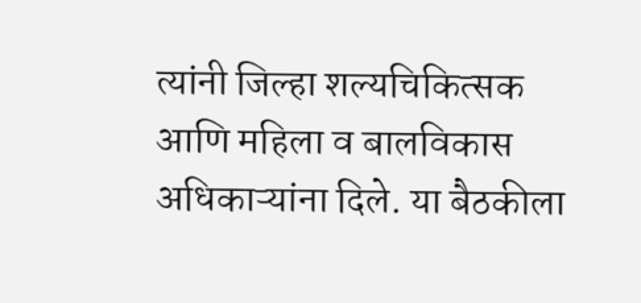त्यांनी जिल्हा शल्यचिकित्सक आणि महिला व बालविकास अधिकाऱ्यांना दिले. या बैठकीला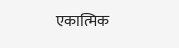एकात्मिक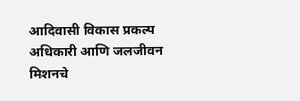आदिवासी विकास प्रकल्प अधिकारी आणि जलजीवन मिशनचे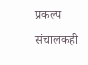प्रकल्प संचालकही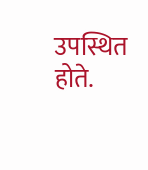उपस्थित होते.